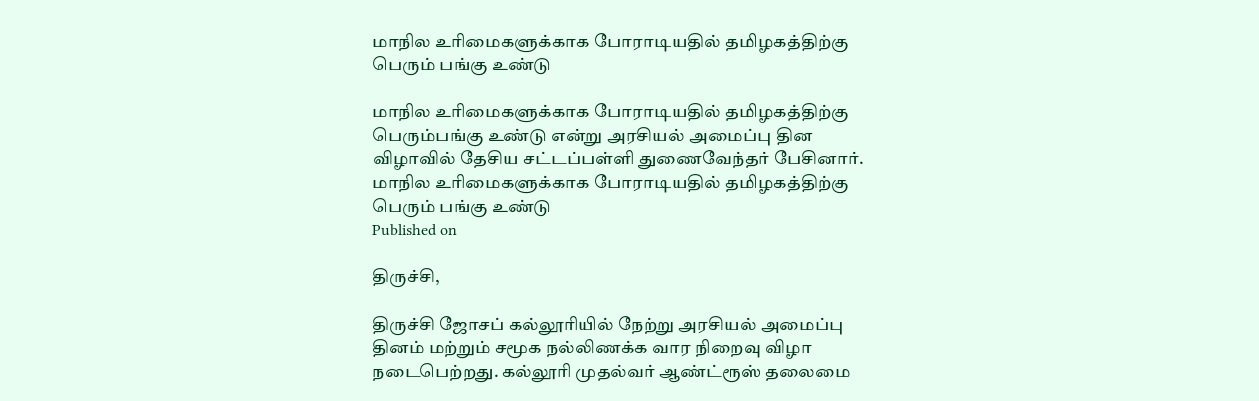மாநில உரிமைகளுக்காக போராடியதில் தமிழகத்திற்கு பெரும் பங்கு உண்டு

மாநில உரிமைகளுக்காக போராடியதில் தமிழகத்திற்கு பெரும்பங்கு உண்டு என்று அரசியல் அமைப்பு தின விழாவில் தேசிய சட்டப்பள்ளி துணைவேந்தர் பேசினார்.
மாநில உரிமைகளுக்காக போராடியதில் தமிழகத்திற்கு பெரும் பங்கு உண்டு
Published on

திருச்சி,

திருச்சி ஜோசப் கல்லூரியில் நேற்று அரசியல் அமைப்பு தினம் மற்றும் சமூக நல்லிணக்க வார நிறைவு விழா நடைபெற்றது. கல்லூரி முதல்வர் ஆண்ட்ரூஸ் தலைமை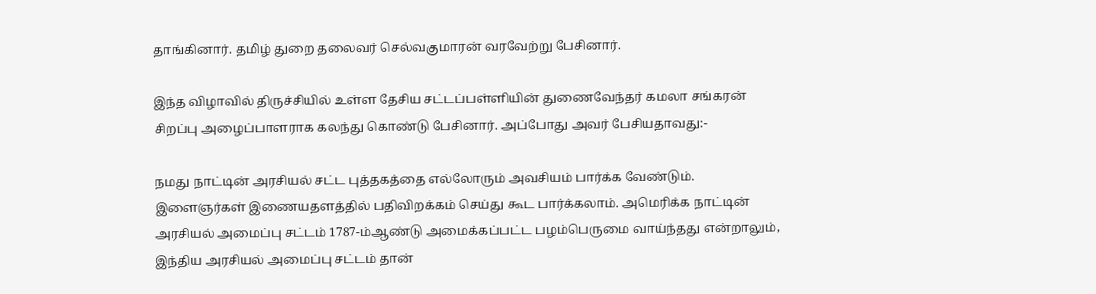தாங்கினார். தமிழ் துறை தலைவர் செல்வகுமாரன் வரவேற்று பேசினார்.

இந்த விழாவில் திருச்சியில் உள்ள தேசிய சட்டப்பள்ளியின் துணைவேந்தர் கமலா சங்கரன் சிறப்பு அழைப்பாளராக கலந்து கொண்டு பேசினார். அப்போது அவர் பேசியதாவது:-

நமது நாட்டின் அரசியல் சட்ட புத்தகத்தை எல்லோரும் அவசியம் பார்க்க வேண்டும். இளைஞர்கள் இணையதளத்தில் பதிவிறக்கம் செய்து கூட பார்க்கலாம். அமெரிக்க நாட்டின் அரசியல் அமைப்பு சட்டம் 1787-ம்ஆண்டு அமைக்கப்பட்ட பழம்பெருமை வாய்ந்தது என்றாலும், இந்திய அரசியல் அமைப்பு சட்டம் தான்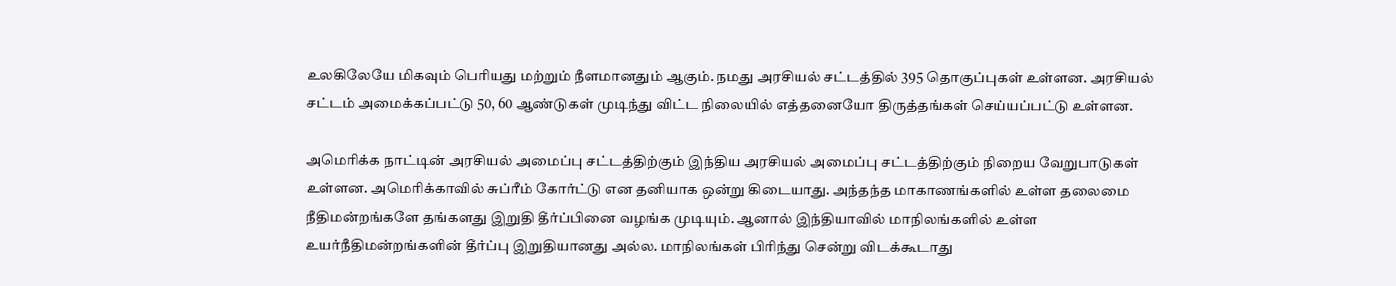உலகிலேயே மிகவும் பெரியது மற்றும் நீளமானதும் ஆகும். நமது அரசியல் சட்டத்தில் 395 தொகுப்புகள் உள்ளன. அரசியல் சட்டம் அமைக்கப்பட்டு 50, 60 ஆண்டுகள் முடிந்து விட்ட நிலையில் எத்தனையோ திருத்தங்கள் செய்யப்பட்டு உள்ளன.

அமெரிக்க நாட்டின் அரசியல் அமைப்பு சட்டத்திற்கும் இந்திய அரசியல் அமைப்பு சட்டத்திற்கும் நிறைய வேறுபாடுகள் உள்ளன. அமெரிக்காவில் சுப்ரீம் கோர்ட்டு என தனியாக ஒன்று கிடையாது. அந்தந்த மாகாணங்களில் உள்ள தலைமை நீதிமன்றங்களே தங்களது இறுதி தீர்ப்பினை வழங்க முடியும். ஆனால் இந்தியாவில் மாநிலங்களில் உள்ள உயர்நீதிமன்றங்களின் தீர்ப்பு இறுதியானது அல்ல. மாநிலங்கள் பிரிந்து சென்று விடக்கூடாது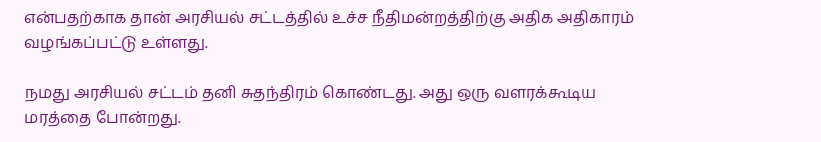என்பதற்காக தான் அரசியல் சட்டத்தில் உச்ச நீதிமன்றத்திற்கு அதிக அதிகாரம் வழங்கப்பட்டு உள்ளது.

நமது அரசியல் சட்டம் தனி சுதந்திரம் கொண்டது. அது ஒரு வளரக்கூடிய மரத்தை போன்றது.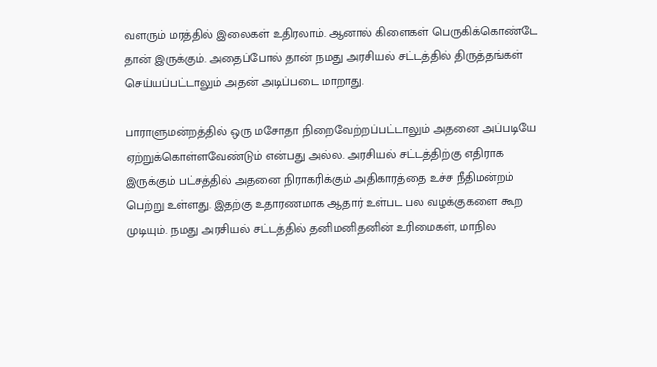வளரும் மரத்தில் இலைகள் உதிரலாம். ஆனால் கிளைகள் பெருகிக்கொண்டே தான் இருக்கும். அதைப்போல் தான் நமது அரசியல் சட்டத்தில் திருத்தங்கள் செய்யப்பட்டாலும் அதன் அடிப்படை மாறாது.

பாராளுமன்றத்தில் ஒரு மசோதா நிறைவேற்றப்பட்டாலும் அதனை அப்படியே ஏற்றுக்கொள்ளவேண்டும் என்பது அல்ல. அரசியல் சட்டத்திற்கு எதிராக இருக்கும் பட்சத்தில் அதனை நிராகரிக்கும் அதிகாரத்தை உச்ச நீதிமன்றம் பெற்று உள்ளது. இதற்கு உதாரணமாக ஆதார் உள்பட பல வழக்குகளை கூற முடியும். நமது அரசியல் சட்டத்தில் தனிமனிதனின் உரிமைகள், மாநில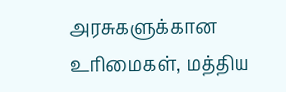அரசுகளுக்கான உரிமைகள், மத்திய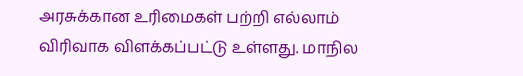அரசுக்கான உரிமைகள் பற்றி எல்லாம் விரிவாக விளக்கப்பட்டு உள்ளது. மாநில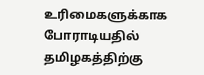உரிமைகளுக்காக போராடியதில் தமிழகத்திற்கு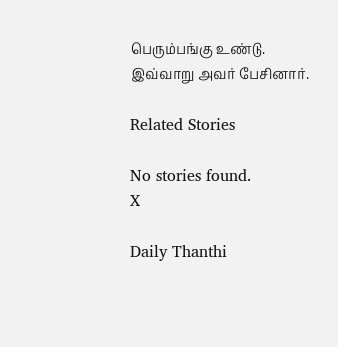பெரும்பங்கு உண்டு. இவ்வாறு அவர் பேசினார்.

Related Stories

No stories found.
X

Daily Thanthi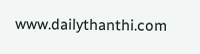www.dailythanthi.com